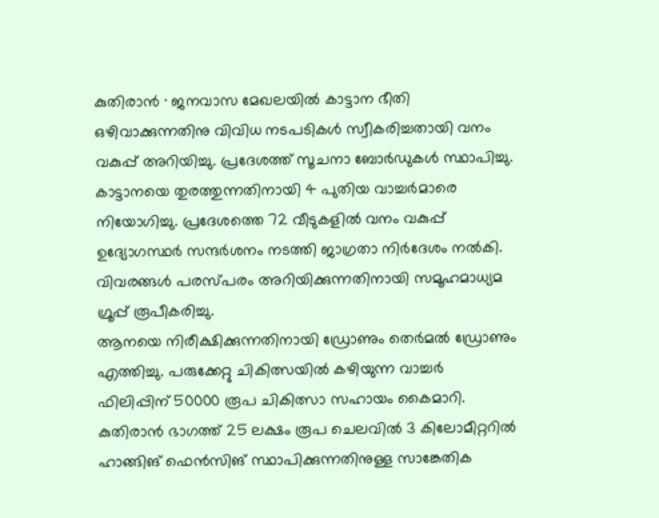കുതിരാൻ ∙ ജനവാസ മേഖലയിൽ കാട്ടാന ഭീതി ഒഴിവാക്കുന്നതിനു വിവിധ നടപടികൾ സ്വീകരിച്ചതായി വനം വകുപ്പ് അറിയിച്ചു. പ്രദേശത്ത് സൂചനാ ബോർഡുകൾ സ്ഥാപിച്ചു. കാട്ടാനയെ തുരത്തുന്നതിനായി 4 പുതിയ വാച്ചർമാരെ നിയോഗിച്ചു. പ്രദേശത്തെ 72 വീടുകളിൽ വനം വകുപ്പ് ഉദ്യോഗസ്ഥർ സന്ദർശനം നടത്തി ജാഗ്രതാ നിർദേശം നൽകി. വിവരങ്ങൾ പരസ്പരം അറിയിക്കുന്നതിനായി സമൂഹമാധ്യമ ഗ്രൂപ്പ് രൂപീകരിച്ചു.
ആനയെ നിരീക്ഷിക്കുന്നതിനായി ഡ്രോണും തെർമൽ ഡ്രോണും എത്തിച്ചു. പരുക്കേറ്റു ചികിത്സയിൽ കഴിയുന്ന വാച്ചർ ഫിലിപ്പിന് 50000 രൂപ ചികിത്സാ സഹായം കൈമാറി.
കുതിരാൻ ഭാഗത്ത് 25 ലക്ഷം രൂപ ചെലവിൽ 3 കിലോമീറ്ററിൽ ഹാങ്ങിങ് ഫെൻസിങ് സ്ഥാപിക്കുന്നതിനുള്ള സാങ്കേതിക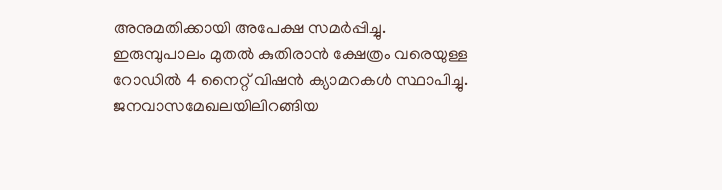അനുമതിക്കായി അപേക്ഷ സമർപ്പിച്ചു. ഇരുമ്പുപാലം മുതൽ കുതിരാൻ ക്ഷേത്രം വരെയുള്ള റോഡിൽ 4 നൈറ്റ് വിഷൻ ക്യാമറകൾ സ്ഥാപിച്ചു. ജനവാസമേഖലയിലിറങ്ങിയ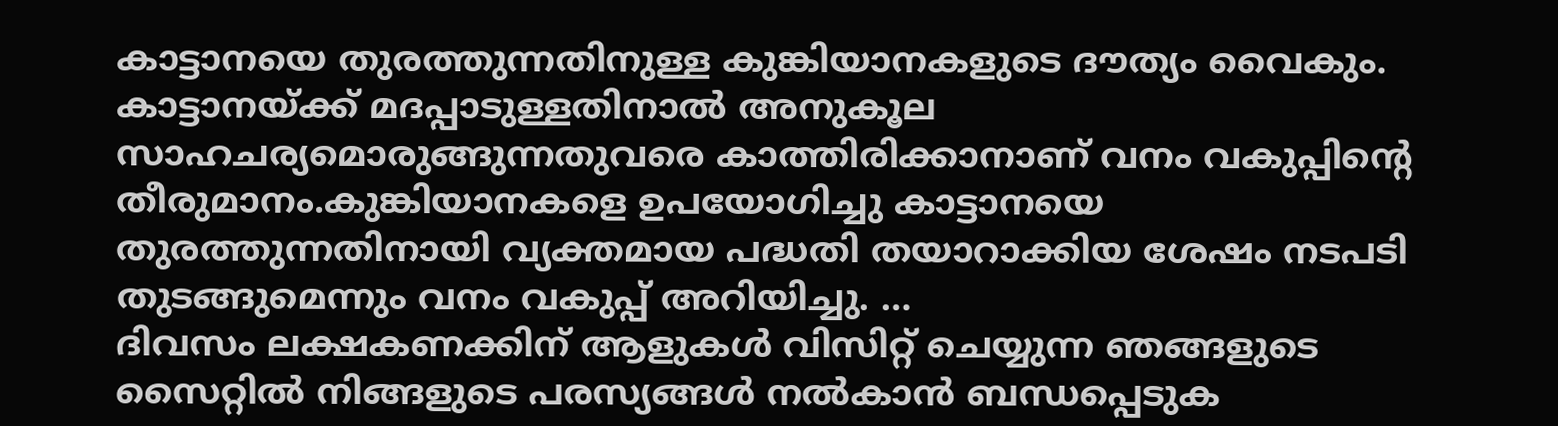കാട്ടാനയെ തുരത്തുന്നതിനുള്ള കുങ്കിയാനകളുടെ ദൗത്യം വൈകും.
കാട്ടാനയ്ക്ക് മദപ്പാടുള്ളതിനാൽ അനുകൂല സാഹചര്യമൊരുങ്ങുന്നതുവരെ കാത്തിരിക്കാനാണ് വനം വകുപ്പിന്റെ തീരുമാനം.കുങ്കിയാനകളെ ഉപയോഗിച്ചു കാട്ടാനയെ തുരത്തുന്നതിനായി വ്യക്തമായ പദ്ധതി തയാറാക്കിയ ശേഷം നടപടി തുടങ്ങുമെന്നും വനം വകുപ്പ് അറിയിച്ചു. …
ദിവസം ലക്ഷകണക്കിന് ആളുകൾ വിസിറ്റ് ചെയ്യുന്ന ഞങ്ങളുടെ സൈറ്റിൽ നിങ്ങളുടെ പരസ്യങ്ങൾ നൽകാൻ ബന്ധപ്പെടുക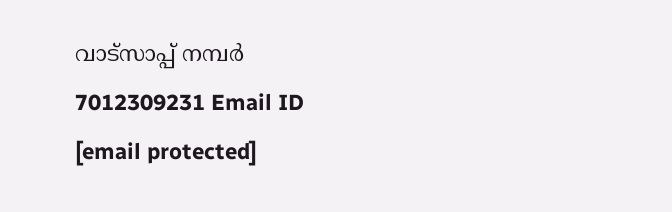വാട്സാപ്പ് നമ്പർ 7012309231 Email ID [email protected]